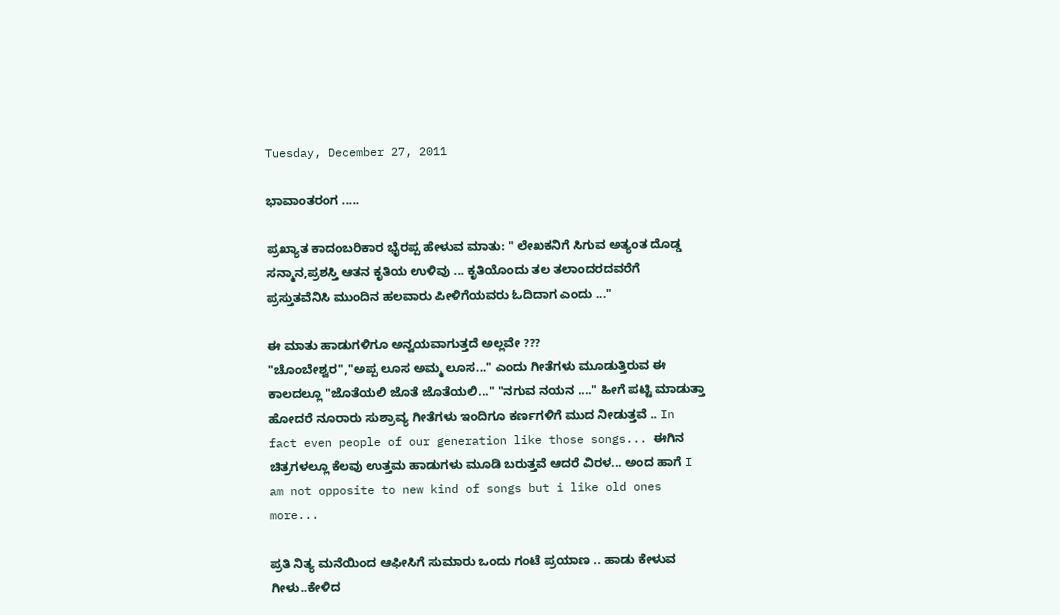Tuesday, December 27, 2011

ಭಾವಾಂತರಂಗ .....

ಪ್ರಖ್ಯಾತ ಕಾದಂಬರಿಕಾರ ಭೈರಪ್ಪ ಹೇಳುವ ಮಾತು: " ಲೇಖಕನಿಗೆ ಸಿಗುವ ಅತ್ಯಂತ ದೊಡ್ಡ ಸನ್ಮಾನ,ಪ್ರಶಸ್ತಿ ಆತನ ಕೃತಿಯ ಉಳಿವು ... ಕೃತಿಯೊಂದು ತಲ ತಲಾಂದರದವರೆಗೆ ಪ್ರಸ್ತುತವೆನಿಸಿ ಮುಂದಿನ ಹಲವಾರು ಪೀಳಿಗೆಯವರು ಓದಿದಾಗ ಎಂದು ..."

ಈ ಮಾತು ಹಾಡುಗಳಿಗೂ ಅನ್ವಯವಾಗುತ್ತದೆ ಅಲ್ಲವೇ ???
"ಚೊಂಬೇಶ್ವರ","ಅಪ್ಪ ಲೂಸ ಅಮ್ಮ ಲೂಸ..." ಎಂದು ಗೀತೆಗಳು ಮೂಡುತ್ತಿರುವ ಈ ಕಾಲದಲ್ಲೂ "ಜೊತೆಯಲಿ ಜೊತೆ ಜೊತೆಯಲಿ..." "ನಗುವ ನಯನ ...." ಹೀಗೆ ಪಟ್ಟಿ ಮಾಡುತ್ತಾ ಹೋದರೆ ನೂರಾರು ಸುಶ್ರಾವ್ಯ ಗೀತೆಗಳು ಇಂದಿಗೂ ಕರ್ಣಗಳಿಗೆ ಮುದ ನೀಡುತ್ತವೆ .. In fact even people of our generation like those songs... ಈಗಿನ ಚಿತ್ರಗಳಲ್ಲೂ ಕೆಲವು ಉತ್ತಮ ಹಾಡುಗಳು ಮೂಡಿ ಬರುತ್ತವೆ ಆದರೆ ವಿರಳ... ಅಂದ ಹಾಗೆ I am not opposite to new kind of songs but i like old ones more...

ಪ್ರತಿ ನಿತ್ಯ ಮನೆಯಿಂದ ಆಫೀಸಿಗೆ ಸುಮಾರು ಒಂದು ಗಂಟೆ ಪ್ರಯಾಣ .. ಹಾಡು ಕೇಳುವ ಗೀಳು..ಕೇಳಿದ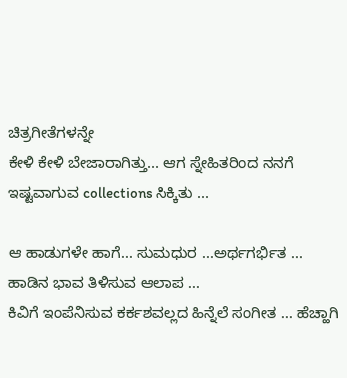ಚಿತ್ರಗೀತೆಗಳನ್ನೇ
ಕೇಳಿ ಕೇಳಿ ಬೇಜಾರಾಗಿತ್ತು... ಆಗ ಸ್ನೇಹಿತರಿಂದ ನನಗೆ ಇಷ್ಟವಾಗುವ collections ಸಿಕ್ಕಿತು ...

ಆ ಹಾಡುಗಳೇ ಹಾಗೆ... ಸುಮಧುರ ...ಅರ್ಥಗರ್ಭಿತ ...
ಹಾಡಿನ ಭಾವ ತಿಳಿಸುವ ಆಲಾಪ ...
ಕಿವಿಗೆ ಇಂಪೆನಿಸುವ ಕರ್ಕಶವಲ್ಲದ ಹಿನ್ನೆಲೆ ಸಂಗೀತ ... ಹೆಚ್ಹಾಗಿ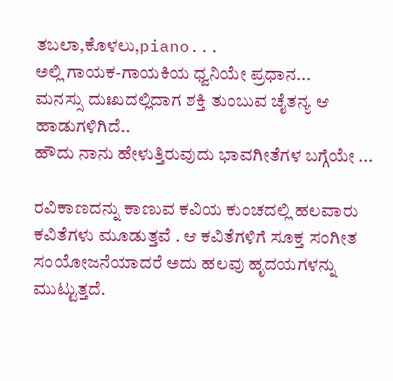ತಬಲಾ,ಕೊಳಲು,piano...
ಅಲ್ಲಿ ಗಾಯಕ-ಗಾಯಕಿಯ ಧ್ವನಿಯೇ ಪ್ರಧಾನ...
ಮನಸ್ಸು ದುಃಖದಲ್ಲಿದಾಗ ಶಕ್ತಿ ತುಂಬುವ ಚೈತನ್ಯ ಆ ಹಾಡುಗಳಿಗಿದೆ..
ಹೌದು ನಾನು ಹೇಳುತ್ತಿರುವುದು ಭಾವಗೀತೆಗಳ ಬಗ್ಗೆಯೇ ...

ರವಿಕಾಣದನ್ನು ಕಾಣುವ ಕವಿಯ ಕುಂಚದಲ್ಲಿ ಹಲವಾರು ಕವಿತೆಗಳು ಮೂಡುತ್ತವೆ . ಆ ಕವಿತೆಗಳಿಗೆ ಸೂಕ್ತ ಸಂಗೀತ ಸಂಯೋಜನೆಯಾದರೆ ಅದು ಹಲವು ಹೃದಯಗಳನ್ನು ಮುಟ್ಟುತ್ತದೆ.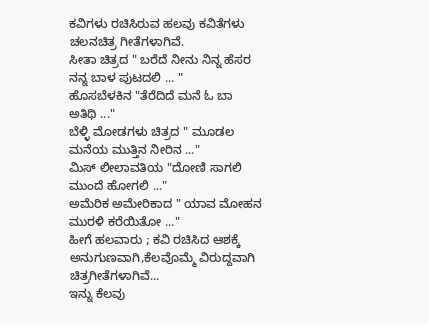ಕವಿಗಳು ರಚಿಸಿರುವ ಹಲವು ಕವಿತೆಗಳು ಚಲನಚಿತ್ರ ಗೀತೆಗಳಾಗಿವೆ.
ಸೀತಾ ಚಿತ್ರದ " ಬರೆದೆ ನೀನು ನಿನ್ನ ಹೆಸರ ನನ್ನ ಬಾಳ ಪುಟದಲಿ ... "
ಹೊಸಬೆಳಕಿನ "ತೆರೆದಿದೆ ಮನೆ ಓ ಬಾ ಅತಿಥಿ ..."
ಬೆಳ್ಳಿ ಮೋಡಗಳು ಚಿತ್ರದ " ಮೂಡಲ ಮನೆಯ ಮುತ್ತಿನ ನೀರಿನ ..."
ಮಿಸ್ ಲೀಲಾವತಿಯ "ದೋಣಿ ಸಾಗಲಿ ಮುಂದೆ ಹೋಗಲಿ ..."
ಅಮೆರಿಕ ಅಮೇರಿಕಾದ " ಯಾವ ಮೋಹನ ಮುರಳಿ ಕರೆಯಿತೋ ..."
ಹೀಗೆ ಹಲವಾರು ; ಕವಿ ರಚಿಸಿದ ಆಶಕ್ಕೆ ಅನುಗುಣವಾಗಿ,ಕೆಲವೊಮ್ಮೆ ವಿರುದ್ದವಾಗಿ ಚಿತ್ರಗೀತೆಗಳಾಗಿವೆ...
ಇನ್ನು ಕೆಲವು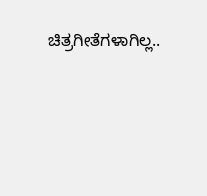ಚಿತ್ರಗೀತೆಗಳಾಗಿಲ್ಲ..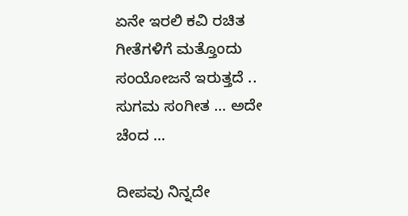ಏನೇ ಇರಲಿ ಕವಿ ರಚಿತ ಗೀತೆಗಳಿಗೆ ಮತ್ತೊಂದು ಸಂಯೋಜನೆ ಇರುತ್ತದೆ ..
ಸುಗಮ ಸಂಗೀತ ... ಅದೇ ಚೆಂದ ...

ದೀಪವು ನಿನ್ನದೇ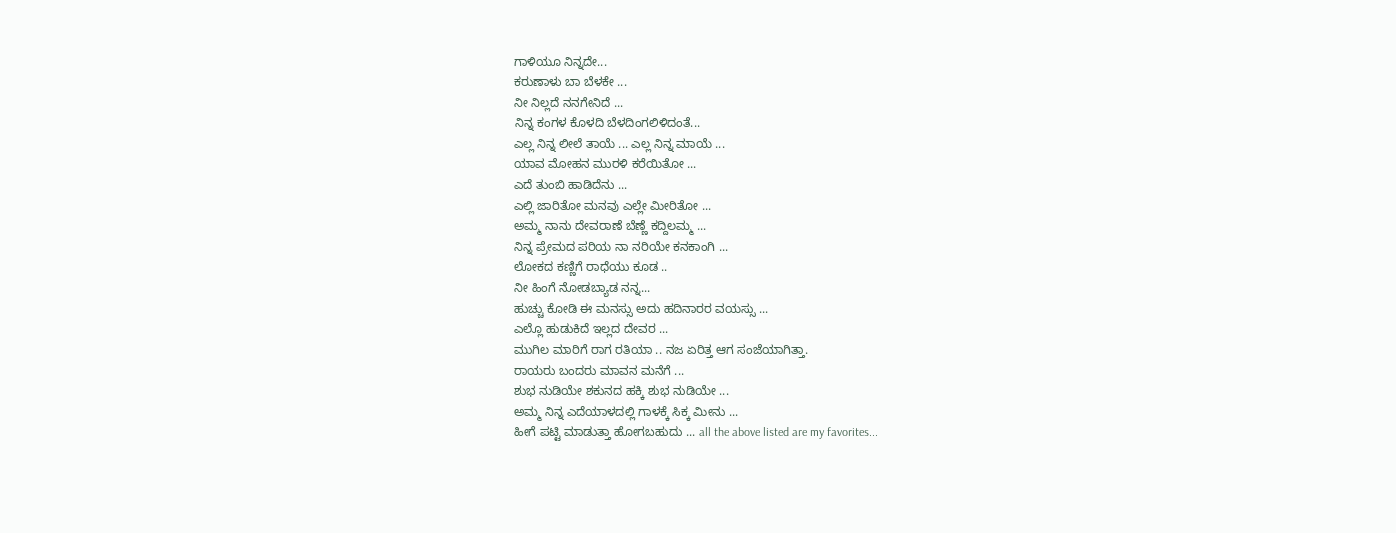ಗಾಳಿಯೂ ನಿನ್ನದೇ...
ಕರುಣಾಳು ಬಾ ಬೆಳಕೇ ...
ನೀ ನಿಲ್ಲದೆ ನನಗೇನಿದೆ ...
ನಿನ್ನ ಕಂಗಳ ಕೊಳದಿ ಬೆಳದಿಂಗಲಿಳಿದಂತೆ...
ಎಲ್ಲ ನಿನ್ನ ಲೀಲೆ ತಾಯೆ ... ಎಲ್ಲ ನಿನ್ನ ಮಾಯೆ ...
ಯಾವ ಮೋಹನ ಮುರಳಿ ಕರೆಯಿತೋ ...
ಎದೆ ತುಂಬಿ ಹಾಡಿದೆನು ...
ಎಲ್ಲಿ ಜಾರಿತೋ ಮನವು ಎಲ್ಲೇ ಮೀರಿತೋ ...
ಅಮ್ಮ ನಾನು ದೇವರಾಣೆ ಬೆಣ್ಣೆ ಕದ್ದಿಲಮ್ಮ ...
ನಿನ್ನ ಪ್ರೇಮದ ಪರಿಯ ನಾ ನರಿಯೇ ಕನಕಾಂಗಿ ...
ಲೋಕದ ಕಣ್ಣಿಗೆ ರಾಧೆಯು ಕೂಡ ..
ನೀ ಹಿಂಗೆ ನೋಡಬ್ಯಾಡ ನನ್ನ...
ಹುಚ್ಚು ಕೋಡಿ ಈ ಮನಸ್ಸು ಅದು ಹದಿನಾರರ ವಯಸ್ಸು ...
ಎಲ್ಲೊ ಹುಡುಕಿದೆ ಇಲ್ಲದ ದೇವರ ...
ಮುಗಿಲ ಮಾರಿಗೆ ರಾಗ ರತಿಯಾ .. ನಜ ಏರಿತ್ತ ಆಗ ಸಂಜೆಯಾಗಿತ್ತಾ.
ರಾಯರು ಬಂದರು ಮಾವನ ಮನೆಗೆ ...
ಶುಭ ನುಡಿಯೇ ಶಕುನದ ಹಕ್ಕಿ ಶುಭ ನುಡಿಯೇ ...
ಅಮ್ಮ ನಿನ್ನ ಎದೆಯಾಳದಲ್ಲಿ ಗಾಳಕ್ಕೆ ಸಿಕ್ಕ ಮೀನು ...
ಹೀಗೆ ಪಟ್ಟಿ ಮಾಡುತ್ತಾ ಹೋಗಬಹುದು ... all the above listed are my favorites...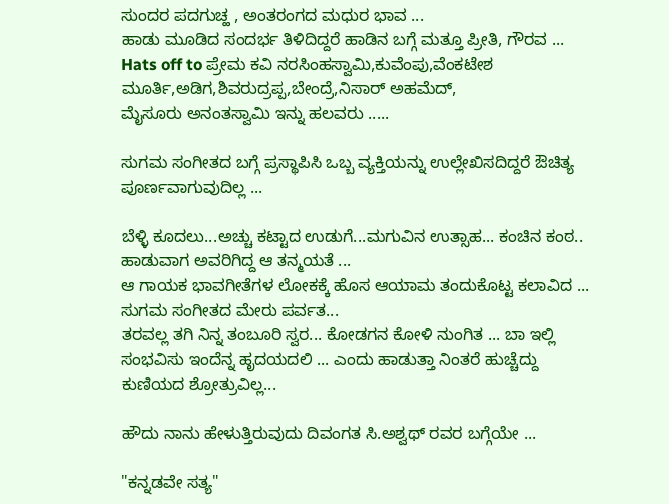ಸುಂದರ ಪದಗುಚ್ಹ , ಅಂತರಂಗದ ಮಧುರ ಭಾವ ...
ಹಾಡು ಮೂಡಿದ ಸಂದರ್ಭ ತಿಳಿದಿದ್ದರೆ ಹಾಡಿನ ಬಗ್ಗೆ ಮತ್ತೂ ಪ್ರೀತಿ, ಗೌರವ ...
Hats off to ಪ್ರೇಮ ಕವಿ ನರಸಿಂಹಸ್ವಾಮಿ,ಕುವೆಂಪು,ವೆಂಕಟೇಶ ಮೂರ್ತಿ,ಅಡಿಗ,ಶಿವರುದ್ರಪ್ಪ,ಬೇಂದ್ರೆ,ನಿಸಾರ್ ಅಹಮೆದ್,
ಮೈಸೂರು ಅನಂತಸ್ವಾಮಿ ಇನ್ನು ಹಲವರು .....

ಸುಗಮ ಸಂಗೀತದ ಬಗ್ಗೆ ಪ್ರಸ್ಥಾಪಿಸಿ ಒಬ್ಬ ವ್ಯಕ್ತಿಯನ್ನು ಉಲ್ಲೇಖಿಸದಿದ್ದರೆ ಔಚಿತ್ಯ ಪೂರ್ಣವಾಗುವುದಿಲ್ಲ ...

ಬೆಳ್ಳಿ ಕೂದಲು...ಅಚ್ಚು ಕಟ್ಟಾದ ಉಡುಗೆ...ಮಗುವಿನ ಉತ್ಸಾಹ... ಕಂಚಿನ ಕಂಠ.. ಹಾಡುವಾಗ ಅವರಿಗಿದ್ದ ಆ ತನ್ಮಯತೆ ...
ಆ ಗಾಯಕ ಭಾವಗೀತೆಗಳ ಲೋಕಕ್ಕೆ ಹೊಸ ಆಯಾಮ ತಂದುಕೊಟ್ಟ ಕಲಾವಿದ ...
ಸುಗಮ ಸಂಗೀತದ ಮೇರು ಪರ್ವತ...
ತರವಲ್ಲ ತಗಿ ನಿನ್ನ ತಂಬೂರಿ ಸ್ವರ... ಕೋಡಗನ ಕೋಳಿ ನುಂಗಿತ ... ಬಾ ಇಲ್ಲಿ ಸಂಭವಿಸು ಇಂದೆನ್ನ ಹೃದಯದಲಿ ... ಎಂದು ಹಾಡುತ್ತಾ ನಿಂತರೆ ಹುಚ್ಚೆದ್ದು ಕುಣಿಯದ ಶ್ರೋತ್ರುವಿಲ್ಲ...

ಹೌದು ನಾನು ಹೇಳುತ್ತಿರುವುದು ದಿವಂಗತ ಸಿ.ಅಶ್ವಥ್ ರವರ ಬಗ್ಗೆಯೇ ...

"ಕನ್ನಡವೇ ಸತ್ಯ"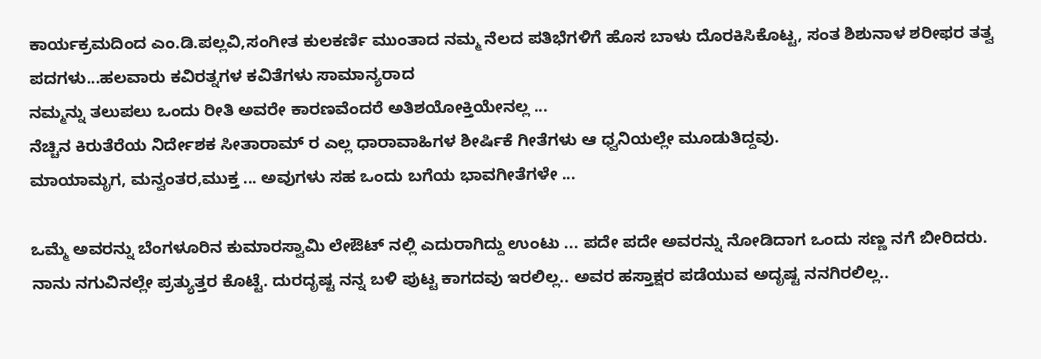ಕಾರ್ಯಕ್ರಮದಿಂದ ಎಂ.ಡಿ.ಪಲ್ಲವಿ,ಸಂಗೀತ ಕುಲಕರ್ಣಿ ಮುಂತಾದ ನಮ್ಮ ನೆಲದ ಪತಿಭೆಗಳಿಗೆ ಹೊಸ ಬಾಳು ದೊರಕಿಸಿಕೊಟ್ಟ, ಸಂತ ಶಿಶುನಾಳ ಶರೀಫರ ತತ್ವ ಪದಗಳು...ಹಲವಾರು ಕವಿರತ್ನಗಳ ಕವಿತೆಗಳು ಸಾಮಾನ್ಯರಾದ
ನಮ್ಮನ್ನು ತಲುಪಲು ಒಂದು ರೀತಿ ಅವರೇ ಕಾರಣವೆಂದರೆ ಅತಿಶಯೋಕ್ತಿಯೇನಲ್ಲ ...
ನೆಚ್ಚಿನ ಕಿರುತೆರೆಯ ನಿರ್ದೇಶಕ ಸೀತಾರಾಮ್ ರ ಎಲ್ಲ ಧಾರಾವಾಹಿಗಳ ಶೀರ್ಷಿಕೆ ಗೀತೆಗಳು ಆ ಧ್ವನಿಯಲ್ಲೇ ಮೂಡುತಿದ್ದವು.
ಮಾಯಾಮೃಗ, ಮನ್ವಂತರ,ಮುಕ್ತ ... ಅವುಗಳು ಸಹ ಒಂದು ಬಗೆಯ ಭಾವಗೀತೆಗಳೇ ...

ಒಮ್ಮೆ ಅವರನ್ನು ಬೆಂಗಳೂರಿನ ಕುಮಾರಸ್ವಾಮಿ ಲೇಔಟ್ ನಲ್ಲಿ ಎದುರಾಗಿದ್ದು ಉಂಟು ... ಪದೇ ಪದೇ ಅವರನ್ನು ನೋಡಿದಾಗ ಒಂದು ಸಣ್ಣ ನಗೆ ಬೀರಿದರು. ನಾನು ನಗುವಿನಲ್ಲೇ ಪ್ರತ್ಯುತ್ತರ ಕೊಟ್ಟೆ. ದುರದೃಷ್ಟ ನನ್ನ ಬಳಿ ಪುಟ್ಟ ಕಾಗದವು ಇರಲಿಲ್ಲ.. ಅವರ ಹಸ್ತಾಕ್ಷರ ಪಡೆಯುವ ಅದೃಷ್ಟ ನನಗಿರಲಿಲ್ಲ..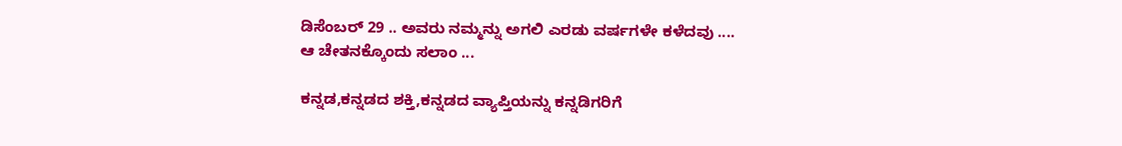ಡಿಸೆಂಬರ್ 29 .. ಅವರು ನಮ್ಮನ್ನು ಅಗಲಿ ಎರಡು ವರ್ಷಗಳೇ ಕಳೆದವು ....
ಆ ಚೇತನಕ್ಕೊಂದು ಸಲಾಂ ...

ಕನ್ನಡ,ಕನ್ನಡದ ಶಕ್ತಿ,ಕನ್ನಡದ ವ್ಯಾಪ್ತಿಯನ್ನು ಕನ್ನಡಿಗರಿಗೆ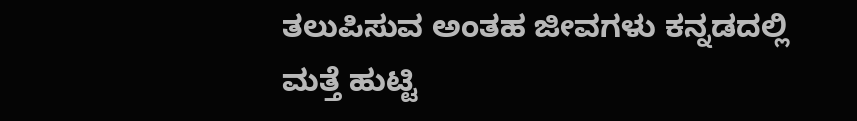ತಲುಪಿಸುವ ಅಂತಹ ಜೀವಗಳು ಕನ್ನಡದಲ್ಲಿ ಮತ್ತೆ ಹುಟ್ಟಿ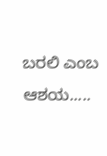ಬರಲಿ ಎಂಬ ಆಶಯ.....